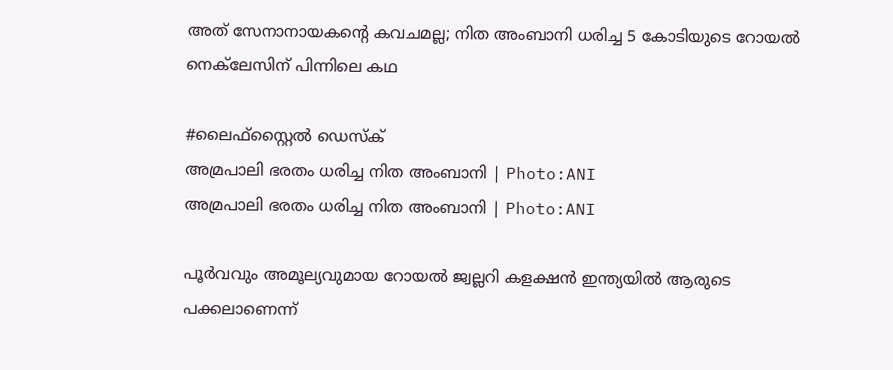അത് സേനാനായകന്റെ കവചമല്ല; നിത അംബാനി ധരിച്ച 5 കോടിയുടെ റോയൽ നെക്‌ലേസിന് പിന്നിലെ കഥ

#ലൈഫ്സ്റ്റൈൽ ഡെസ്ക്
അമ്രപാലി ഭരതം ധരിച്ച നിത അംബാനി | Photo:ANI
അമ്രപാലി ഭരതം ധരിച്ച നിത അംബാനി | Photo:ANI

പൂർവവും അമൂല്യവുമായ റോയൽ ജ്വല്ലറി കളക്ഷൻ ഇന്ത്യയിൽ ആരുടെ പക്കലാണെന്ന്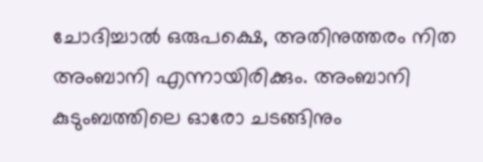ചോദിച്ചാൽ ഒരുപക്ഷെ, അതിനുത്തരം നിത അംബാനി എന്നായിരിക്കും. അംബാനി കുടുംബത്തിലെ ഓരോ ചടങ്ങിനും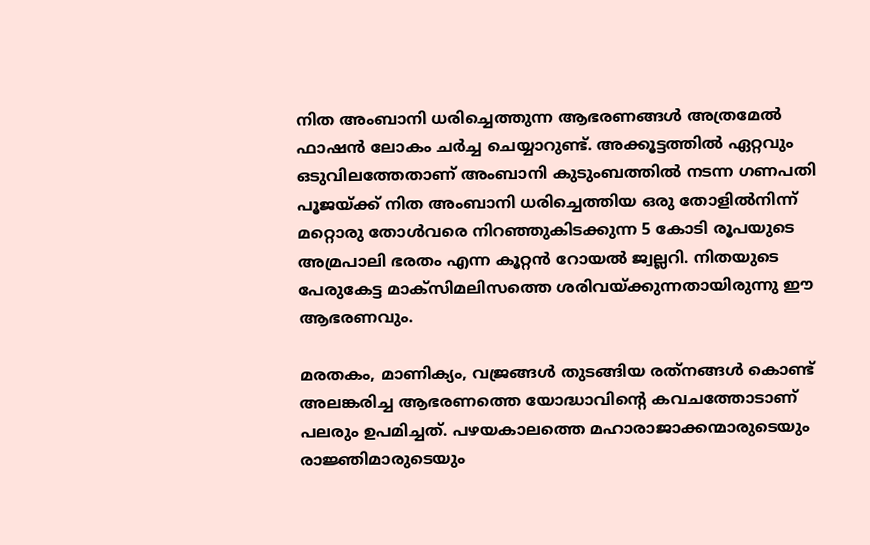നിത അംബാനി ധരിച്ചെത്തുന്ന ആഭരണങ്ങൾ അത്രമേൽ ഫാഷൻ ലോകം ചർച്ച ചെയ്യാറുണ്ട്. അക്കൂട്ടത്തിൽ ഏറ്റവും ഒടുവിലത്തേതാണ് അംബാനി കുടുംബത്തിൽ നടന്ന ഗണപതി പൂജയ്ക്ക് നിത അംബാനി ധരിച്ചെത്തിയ ഒരു തോളിൽനിന്ന് മറ്റൊരു തോൾവരെ നിറഞ്ഞുകിടക്കുന്ന 5 കോടി രൂപയുടെ അമ്രപാലി ഭരതം എന്ന കൂറ്റൻ റോയൽ ജ്വല്ലറി. നിതയുടെ പേരുകേട്ട മാക്‌സിമലിസത്തെ ശരിവയ്ക്കുന്നതായിരുന്നു ഈ ആഭരണവും.

മരതകം, മാണിക്യം, വജ്രങ്ങൾ തുടങ്ങിയ രത്‌നങ്ങൾ കൊണ്ട് അലങ്കരിച്ച ആഭരണത്തെ യോദ്ധാവിന്റെ കവചത്തോടാണ് പലരും ഉപമിച്ചത്. പഴയകാലത്തെ മഹാരാജാക്കന്മാരുടെയും രാജ്ഞിമാരുടെയും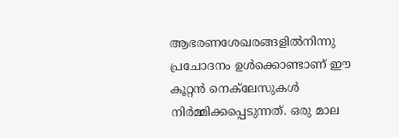ആഭരണശേഖരങ്ങളിൽനിന്നു പ്രചോദനം ഉൾക്കൊണ്ടാണ് ഈ കൂറ്റൻ നെക്‌ലേസുകൾ നിർമ്മിക്കപ്പെടുന്നത്. ഒരു മാല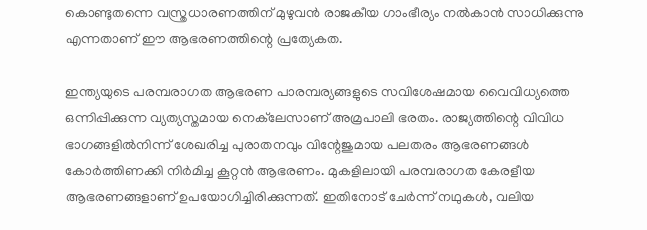കൊണ്ടുതന്നെ വസ്ത്രധാരണത്തിന് മുഴുവൻ രാജകീയ ഗാംഭീര്യം നൽകാൻ സാധിക്കുന്നു എന്നതാണ് ഈ ആഭരണത്തിന്റെ പ്രത്യേകത.

ഇന്ത്യയുടെ പരമ്പരാഗത ആഭരണ പാരമ്പര്യങ്ങളുടെ സവിശേഷമായ വൈവിധ്യത്തെ ഒന്നിപ്പിക്കുന്ന വ്യത്യസ്തമായ നെക്‌ലേസാണ് അമ്രപാലി ഭരതം. രാജ്യത്തിന്റെ വിവിധ ഭാഗങ്ങളിൽനിന്ന് ശേഖരിച്ച പുരാതനവും വിന്റേജുമായ പലതരം ആഭരണങ്ങൾ കോർത്തിണക്കി നിർമിച്ച കൂറ്റൻ ആഭരണം. മുകളിലായി പരമ്പരാഗത കേരളീയ ആഭരണങ്ങളാണ് ഉപയോഗിച്ചിരിക്കുന്നത്. ഇതിനോട് ചേർന്ന് നഥുകൾ, വലിയ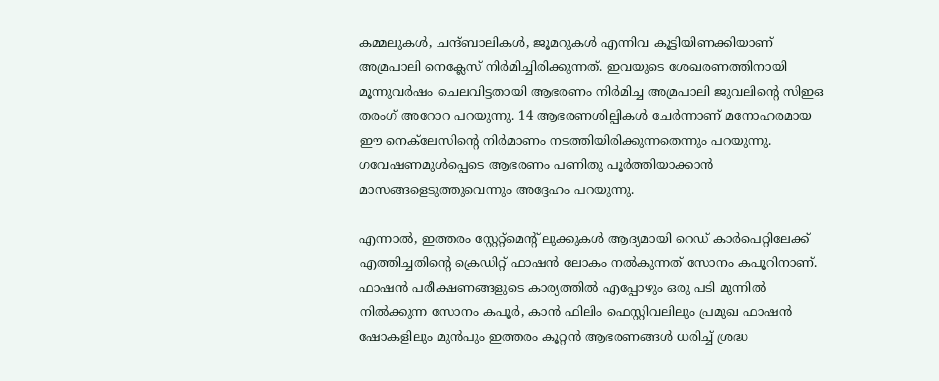കമ്മലുകൾ, ചന്ദ്ബാലികൾ, ജൂമറുകൾ എന്നിവ കൂട്ടിയിണക്കിയാണ് അമ്രപാലി നെക്ലേസ് നിർമിച്ചിരിക്കുന്നത്. ഇവയുടെ ശേഖരണത്തിനായി മൂന്നുവർഷം ചെലവിട്ടതായി ആഭരണം നിർമിച്ച അമ്രപാലി ജുവലിന്റെ സിഇഒ തരംഗ് അറോറ പറയുന്നു. 14 ആഭരണശില്പികൾ ചേർന്നാണ് മനോഹരമായ ഈ നെക്‌ലേസിന്റെ നിർമാണം നടത്തിയിരിക്കുന്നതെന്നും പറയുന്നു. ഗവേഷണമുൾപ്പെടെ ആഭരണം പണിതു പൂർത്തിയാക്കാൻ മാസങ്ങളെടുത്തുവെന്നും അദ്ദേഹം പറയുന്നു.

എന്നാൽ, ഇത്തരം സ്റ്റേറ്റ്‌മെന്റ് ലുക്കുകൾ ആദ്യമായി റെഡ് കാർപെറ്റിലേക്ക് എത്തിച്ചതിന്റെ ക്രെഡിറ്റ് ഫാഷൻ ലോകം നൽകുന്നത് സോനം കപൂറിനാണ്. ഫാഷൻ പരീക്ഷണങ്ങളുടെ കാര്യത്തിൽ എപ്പോഴും ഒരു പടി മുന്നിൽ നിൽക്കുന്ന സോനം കപൂർ, കാൻ ഫിലിം ഫെസ്റ്റിവലിലും പ്രമുഖ ഫാഷൻ ഷോകളിലും മുൻപും ഇത്തരം കൂറ്റൻ ആഭരണങ്ങൾ ധരിച്ച് ശ്രദ്ധ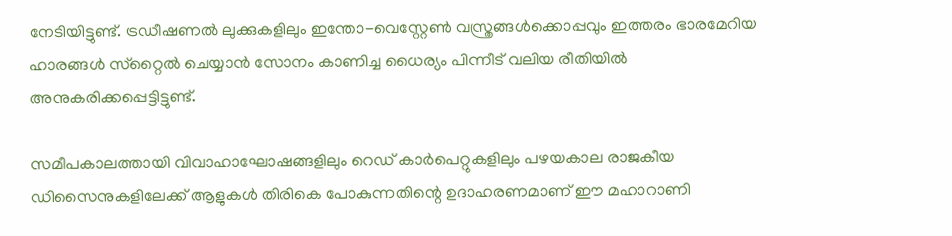നേടിയിട്ടുണ്ട്. ട്രഡീഷണൽ ലുക്കുകളിലും ഇന്തോ-വെസ്റ്റേൺ വസ്ത്രങ്ങൾക്കൊപ്പവും ഇത്തരം ഭാരമേറിയ ഹാരങ്ങൾ സ്‌റ്റൈൽ ചെയ്യാൻ സോനം കാണിച്ച ധൈര്യം പിന്നീട് വലിയ രീതിയിൽ അനുകരിക്കപ്പെട്ടിട്ടുണ്ട്.

സമീപകാലത്തായി വിവാഹാഘോഷങ്ങളിലും റെഡ് കാർപെറ്റുകളിലും പഴയകാല രാജകീയ ഡിസൈനുകളിലേക്ക് ആളുകൾ തിരികെ പോകുന്നതിന്റെ ഉദാഹരണമാണ് ഈ മഹാറാണി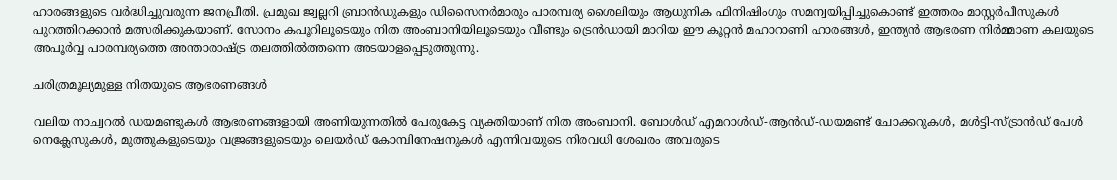ഹാരങ്ങളുടെ വർദ്ധിച്ചുവരുന്ന ജനപ്രീതി. പ്രമുഖ ജ്വല്ലറി ബ്രാൻഡുകളും ഡിസൈനർമാരും പാരമ്പര്യ ശൈലിയും ആധുനിക ഫിനിഷിംഗും സമന്വയിപ്പിച്ചുകൊണ്ട് ഇത്തരം മാസ്റ്റർപീസുകൾ പുറത്തിറക്കാൻ മത്സരിക്കുകയാണ്. സോനം കപൂറിലൂടെയും നിത അംബാനിയിലൂടെയും വീണ്ടും ട്രെൻഡായി മാറിയ ഈ കൂറ്റൻ മഹാറാണി ഹാരങ്ങൾ, ഇന്ത്യൻ ആഭരണ നിർമ്മാണ കലയുടെ അപൂർവ്വ പാരമ്പര്യത്തെ അന്താരാഷ്ട്ര തലത്തിൽത്തന്നെ അടയാളപ്പെടുത്തുന്നു.

ചരിത്രമൂല്യമുള്ള നിതയുടെ ആഭരണങ്ങൾ

വലിയ നാച്വറൽ ഡയമണ്ടുകൾ ആഭരണങ്ങളായി അണിയുന്നതിൽ പേരുകേട്ട വ്യക്തിയാണ് നിത അംബാനി. ബോൾഡ് എമറാൾഡ്-ആൻഡ്-ഡയമണ്ട് ചോക്കറുകൾ, മൾട്ടി-സ്ട്രാൻഡ് പേൾ നെക്ലേസുകൾ, മുത്തുകളുടെയും വജ്രങ്ങളുടെയും ലെയർഡ് കോമ്പിനേഷനുകൾ എന്നിവയുടെ നിരവധി ശേഖരം അവരുടെ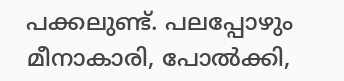പക്കലുണ്ട്. പലപ്പോഴും മീനാകാരി, പോൽക്കി,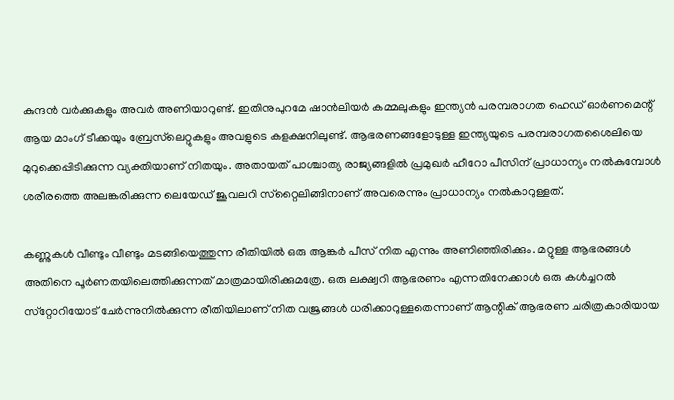കുന്ദൻ വർക്കുകളും അവർ അണിയാറുണ്ട്. ഇതിനുപുറമേ ഷാൻലിയർ കമ്മലുകളും ഇന്ത്യൻ പരമ്പരാഗത ഹെഡ് ഓർണമെന്റ് ആയ മാംഗ് ടീക്കയും ബ്രേസ്‌ലെറ്റുകളും അവളുടെ കളക്ഷനിലുണ്ട്. ആഭരണങ്ങളോടുള്ള ഇന്ത്യയുടെ പരമ്പരാഗതശൈലിയെ മുറുക്കെപ്പിടിക്കുന്ന വ്യക്തിയാണ് നിതയും. അതായത് പാശ്ചാത്യ രാജ്യങ്ങളിൽ പ്രമുഖർ ഹീറോ പീസിന് പ്രാധാന്യം നൽകുമ്പോൾ ശരീരത്തെ അലങ്കരിക്കുന്ന ലെയേഡ് ജൂവലറി സ്‌റ്റൈലിങ്ങിനാണ് അവരെന്നും പ്രാധാന്യം നൽകാറുള്ളത്.

കണ്ണുകൾ വീണ്ടും വീണ്ടും മടങ്ങിയെത്തുന്ന രീതിയിൽ ഒരു ആങ്കർ പീസ് നിത എന്നും അണിഞ്ഞിരിക്കും. മറ്റുള്ള ആഭരങ്ങൾ അതിനെ പൂർണതയിലെത്തിക്കുന്നത് മാത്രമായിരിക്കുമത്രേ. ഒരു ലക്ഷ്വറി ആഭരണം എന്നതിനേക്കാൾ ഒരു കൾച്ചറൽ സ്‌റ്റോറിയോട് ചേർന്നുനിൽക്കുന്ന രീതിയിലാണ് നിത വജ്രങ്ങൾ ധരിക്കാറുള്ളതെന്നാണ് ആന്റിക് ആഭരണ ചരിത്രകാരിയായ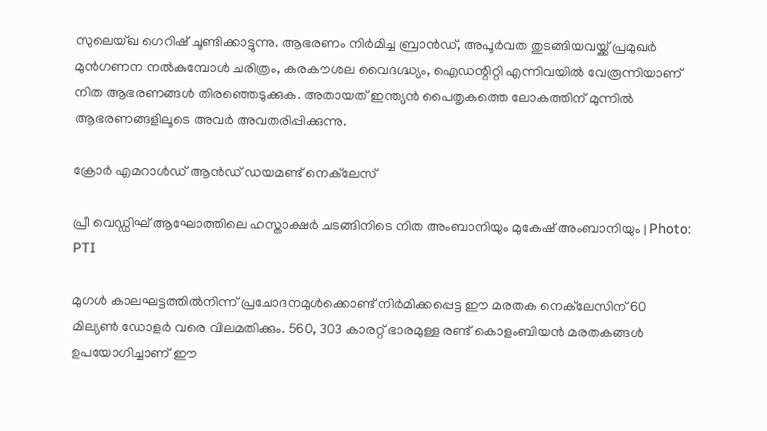സുലെയ്ഖ ഗെറിഷ് ചൂണ്ടിക്കാട്ടുന്നു. ആഭരണം നിർമിച്ച ബ്രാൻഡ്, അപൂർവത തുടങ്ങിയവയ്ക്ക് പ്രമുഖർ മുൻഗണന നൽകുമ്പോൾ ചരിത്രം, കരകൗശല വൈദഗ്ദ്ധ്യം, ഐഡന്റിറ്റി എന്നിവയിൽ വേരൂന്നിയാണ് നിത ആഭരണങ്ങൾ തിരഞ്ഞെടുക്കുക. അതായത് ഇന്ത്യൻ പൈതൃകത്തെ ലോകത്തിന് മുന്നിൽ ആഭരണങ്ങളിലൂടെ അവർ അവതരിപ്പിക്കുന്നു.

ക്രോർ എമറാൾഡ് ആൻഡ് ഡയമണ്ട് നെക്‌ലേസ്

പ്രീ വെഡ്ഡിഘ് ആഘോത്തിലെ ഹസ്താക്ഷർ ചടങ്ങിനിടെ നിത അംബാനിയും മുകേഷ് അംബാനിയും | Photo: PTI

മുഗൾ കാലഘട്ടത്തിൽനിന്ന് പ്രചോദനമുൾക്കൊണ്ട് നിർമിക്കപ്പെട്ട ഈ മരതക നെക്‌ലേസിന് 60 മില്യൺ ഡോളർ വരെ വിലമതിക്കും. 560, 303 കാരറ്റ് ഭാരമുള്ള രണ്ട് കൊളംബിയൻ മരതകങ്ങൾ ഉപയോഗിച്ചാണ് ഈ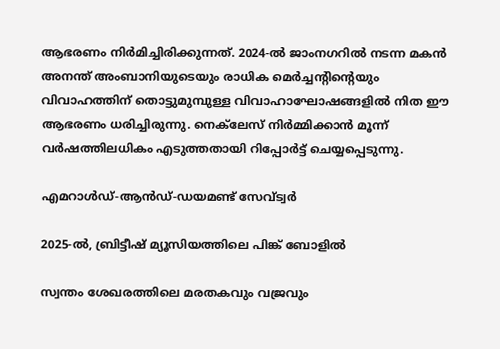ആഭരണം നിർമിച്ചിരിക്കുന്നത്. 2024-ൽ ജാംനഗറിൽ നടന്ന മകൻ അനന്ത് അംബാനിയുടെയും രാധിക മെർച്ചന്റിന്റെയും വിവാഹത്തിന് തൊട്ടുമുമ്പുള്ള വിവാഹാഘോഷങ്ങളിൽ നിത ഈ ആഭരണം ധരിച്ചിരുന്നു. നെക്‌ലേസ് നിർമ്മിക്കാൻ മൂന്ന് വർഷത്തിലധികം എടുത്തതായി റിപ്പോർട്ട് ചെയ്യപ്പെടുന്നു.

എമറാൾഡ്-ആൻഡ്-ഡയമണ്ട് സേവ്ട്വർ

2025-ൽ, ബ്രിട്ടീഷ് മ്യൂസിയത്തിലെ പിങ്ക് ബോളിൽ

സ്വന്തം ശേഖരത്തിലെ മരതകവും വജ്രവും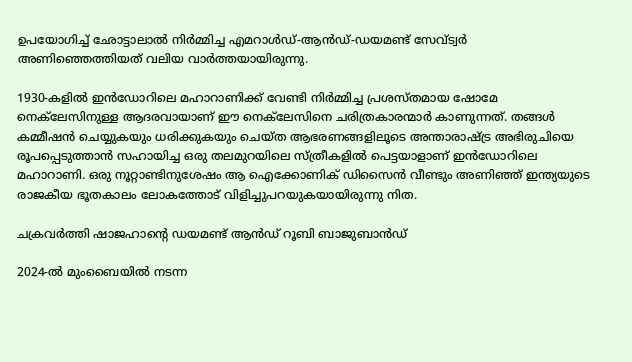ഉപയോഗിച്ച് ഛോട്ടാലാൽ നിർമ്മിച്ച എമറാൾഡ്-ആൻഡ്-ഡയമണ്ട് സേവ്ട്വർ അണിഞ്ഞെത്തിയത് വലിയ വാർത്തയായിരുന്നു.

1930-കളിൽ ഇൻഡോറിലെ മഹാറാണിക്ക് വേണ്ടി നിർമ്മിച്ച പ്രശസ്തമായ ഷോമേ നെക്‌ലേസിനുള്ള ആദരവായാണ് ഈ നെക്‌ലേസിനെ ചരിത്രകാരന്മാർ കാണുന്നത്. തങ്ങൾ കമ്മീഷൻ ചെയ്യുകയും ധരിക്കുകയും ചെയ്ത ആഭരണങ്ങളിലൂടെ അന്താരാഷ്ട്ര അഭിരുചിയെ രൂപപ്പെടുത്താൻ സഹായിച്ച ഒരു തലമുറയിലെ സ്ത്രീകളിൽ പെട്ടയാളാണ് ഇൻഡോറിലെ മഹാറാണി. ഒരു നൂറ്റാണ്ടിനുശേഷം ആ ഐക്കോണിക് ഡിസൈൻ വീണ്ടും അണിഞ്ഞ് ഇന്ത്യയുടെ രാജകീയ ഭൂതകാലം ലോകത്തോട് വിളിച്ചുപറയുകയായിരുന്നു നിത.

ചക്രവർത്തി ഷാജഹാന്റെ ഡയമണ്ട് ആൻഡ് റൂബി ബാജുബാൻഡ്

2024-ൽ മുംബൈയിൽ നടന്ന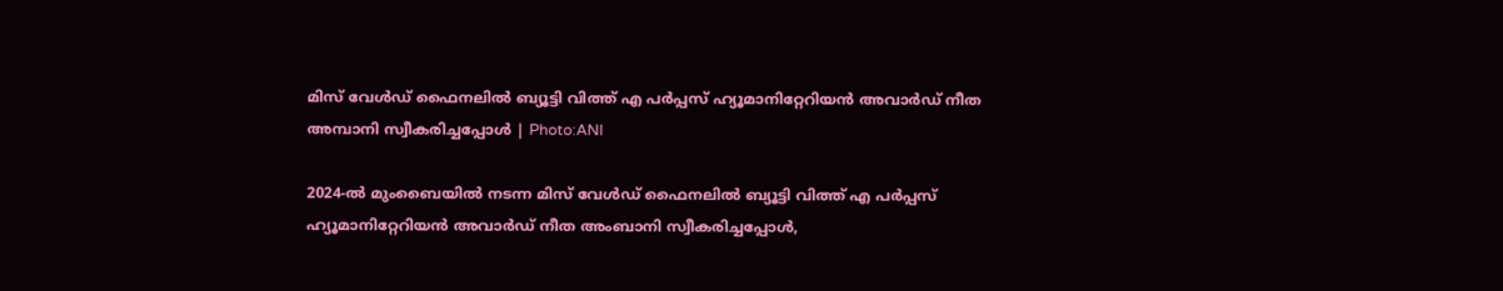മിസ് വേൾഡ് ഫൈനലിൽ ബ്യൂട്ടി വിത്ത് എ പർപ്പസ് ഹ്യൂമാനിറ്റേറിയൻ അവാർഡ് നീത അമ്പാനി സ്വീകരിച്ചപ്പോൾ | Photo:ANI

2024-ൽ മുംബൈയിൽ നടന്ന മിസ് വേൾഡ് ഫൈനലിൽ ബ്യൂട്ടി വിത്ത് എ പർപ്പസ് ഹ്യൂമാനിറ്റേറിയൻ അവാർഡ് നീത അംബാനി സ്വീകരിച്ചപ്പോൾ,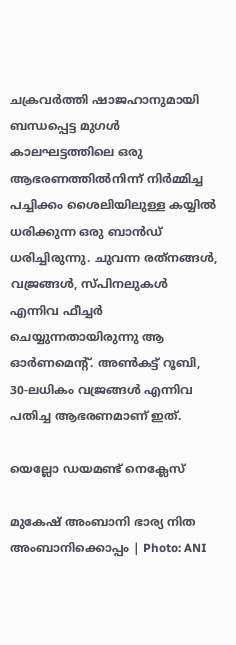ചക്രവർത്തി ഷാജഹാനുമായി ബന്ധപ്പെട്ട മുഗൾ കാലഘട്ടത്തിലെ ഒരു ആഭരണത്തിൽനിന്ന് നിർമ്മിച്ച പച്ചിക്കം ശൈലിയിലുള്ള കയ്യിൽ ധരിക്കുന്ന ഒരു ബാൻഡ് ധരിച്ചിരുന്നു. ചുവന്ന രത്‌നങ്ങൾ, വജ്രങ്ങൾ, സ്പിനലുകൾ എന്നിവ ഫീച്ചർ ചെയ്യുന്നതായിരുന്നു ആ ഓർണമെന്റ്. അൺകട്ട് റൂബി, 30-ലധികം വജ്രങ്ങൾ എന്നിവ പതിച്ച ആഭരണമാണ് ഇത്.

യെല്ലോ ഡയമണ്ട് നെക്ലേസ്

മുകേഷ് അംബാനി ഭാര്യ നിത അംബാനിക്കൊപ്പം | Photo: ANI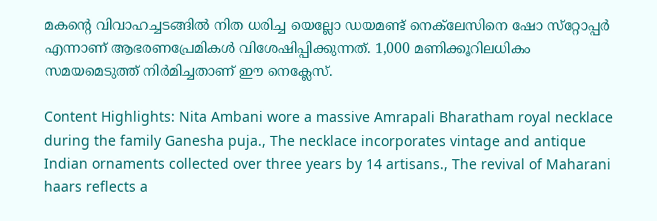മകന്റെ വിവാഹച്ചടങ്ങിൽ നിത ധരിച്ച യെല്ലോ ഡയമണ്ട് നെക്‌ലേസിനെ ഷോ സ്‌റ്റോപ്പർ എന്നാണ് ആഭരണപ്രേമികൾ വിശേഷിപ്പിക്കുന്നത്. 1,000 മണിക്കൂറിലധികം സമയമെടുത്ത് നിർമിച്ചതാണ് ഈ നെക്ലേസ്.

Content Highlights: Nita Ambani wore a massive Amrapali Bharatham royal necklace during the family Ganesha puja., The necklace incorporates vintage and antique Indian ornaments collected over three years by 14 artisans., The revival of Maharani haars reflects a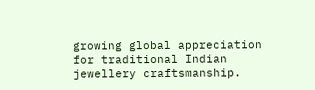growing global appreciation for traditional Indian jewellery craftsmanship.